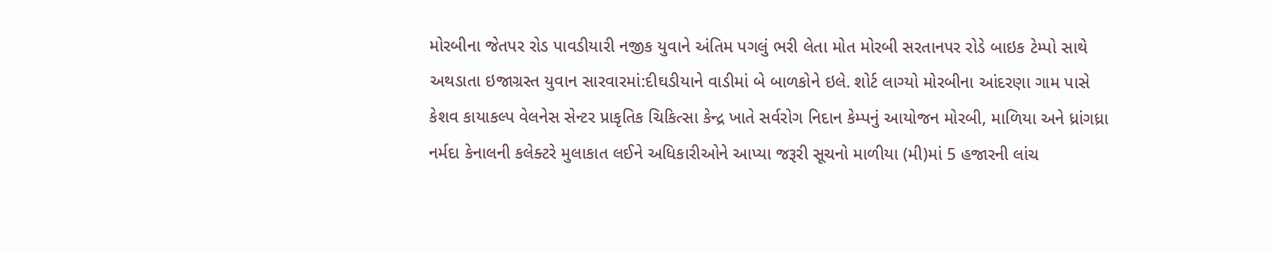મોરબીના જેતપર રોડ પાવડીયારી નજીક યુવાને અંતિમ પગલું ભરી લેતા મોત મોરબી સરતાનપર રોડે બાઇક ટેમ્પો સાથે અથડાતા ઇજાગ્રસ્ત યુવાન સારવારમાં:દીઘડીયાને વાડીમાં બે બાળકોને ઇલે. શોર્ટ લાગ્યો મોરબીના આંદરણા ગામ પાસે કેશવ કાયાકલ્પ વેલનેસ સેન્ટર પ્રાકૃતિક ચિકિત્સા કેન્દ્ર ખાતે સર્વરોગ નિદાન કેમ્પનું આયોજન મોરબી, માળિયા અને ધ્રાંગધ્રા નર્મદા કેનાલની કલેક્ટરે મુલાકાત લઈને અધિકારીઓને આપ્યા જરૂરી સૂચનો માળીયા (મી)માં 5 હજારની લાંચ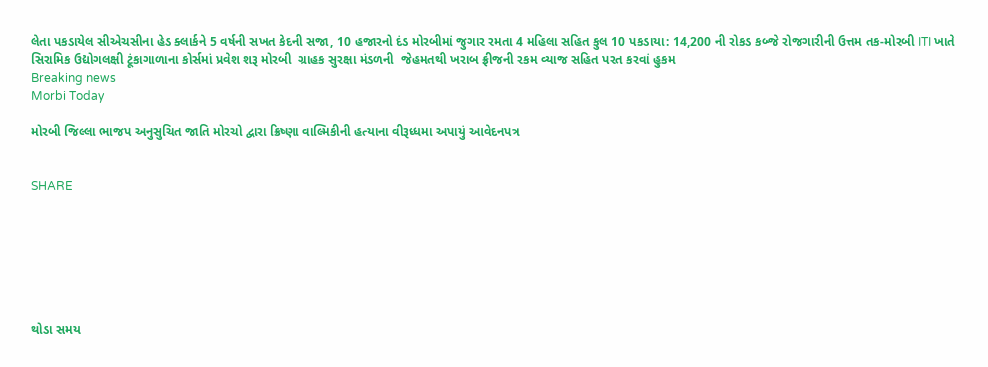લેતા પકડાયેલ સીએચસીના હેડ ક્લાર્કને 5 વર્ષની સખત કેદની સજા, 10 હજારનો દંડ મોરબીમાં જુગાર રમતા 4 મહિલા સહિત કુલ 10 પકડાયા: 14,200 ની રોકડ કબ્જે રોજગારીની ઉત્તમ તક-મોરબી ITI ખાતે સિરામિક ઉદ્યોગલક્ષી ટૂંકાગાળાના કોર્સમાં પ્રવેશ શરૂ મોરબી  ગ્રાહક સુરક્ષા મંડળની  જેહમતથી ખરાબ ફ્રીજની રકમ વ્યાજ સહિત પરત કરવાં હુકમ
Breaking news
Morbi Today

મોરબી જિલ્લા ભાજપ અનુસુચિત જાતિ મોરચો દ્વારા ક્રિષ્ણા વાલ્મિકીની હત્યાના વીરૂધ્ધમા અપાયું આવેદનપત્ર


SHARE







થોડા સમય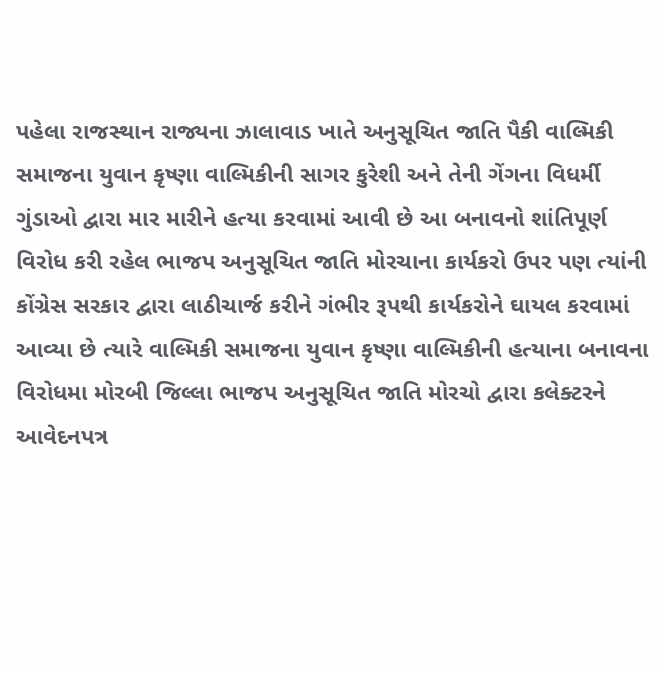પહેલા રાજસ્થાન રાજ્યના ઝાલાવાડ ખાતે અનુસૂચિત જાતિ પૈકી વાલ્મિકી સમાજના યુવાન કૃષ્ણા વાલ્મિકીની સાગર કુરેશી અને તેની ગેંગના વિધર્મી ગુંડાઓ દ્વારા માર મારીને હત્યા કરવામાં આવી છે આ બનાવનો શાંતિપૂર્ણ વિરોધ કરી રહેલ ભાજપ અનુસૂચિત જાતિ મોરચાના કાર્યકરો ઉપર પણ ત્યાંની કોંગ્રેસ સરકાર દ્વારા લાઠીચાર્જ કરીને ગંભીર રૂપથી કાર્યકરોને ઘાયલ કરવામાં આવ્યા છે ત્યારે વાલ્મિકી સમાજના યુવાન કૃષ્ણા વાલ્મિકીની હત્યાના બનાવના વિરોધમા મોરબી જિલ્લા ભાજપ અનુસૂચિત જાતિ મોરચો દ્વારા કલેક્ટરને આવેદનપત્ર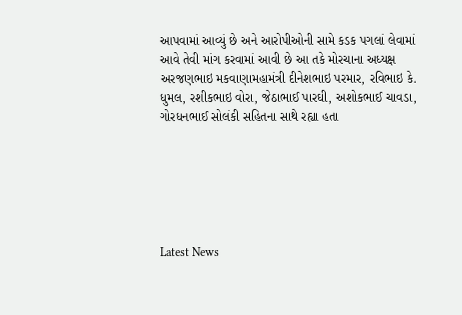આપવામાં આવ્યું છે અને આરોપીઓની સામે કડક પગલાં લેવામાં આવે તેવી માંગ કરવામાં આવી છે આ તકે મોરચાના અધ્યક્ષ અરજણભાઇ મકવાણામહામંત્રી દીનેશભાઇ પરમાર, રવિભાઇ કે. ધુમલ, રશીકભાઇ વોરા, જેઠાભાઈ પારઘી, અશોકભાઈ ચાવડા, ગોરધનભાઈ સોલંકી સહિતના સાથે રહ્યા હતા






Latest News